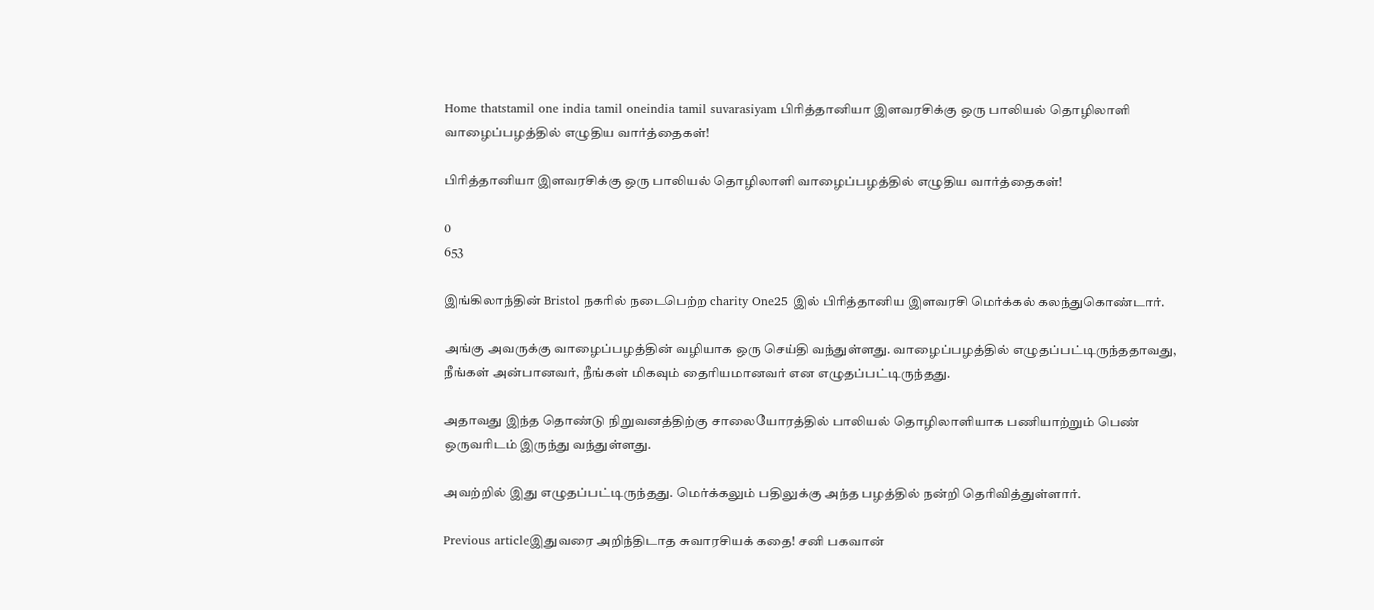Home thatstamil one india tamil oneindia tamil suvarasiyam பிரித்தானியா இளவரசிக்கு ஒரு பாலியல் தொழிலாளி வாழைப்பழத்தில் எழுதிய வார்த்தைகள்!

பிரித்தானியா இளவரசிக்கு ஒரு பாலியல் தொழிலாளி வாழைப்பழத்தில் எழுதிய வார்த்தைகள்!

0
653

இங்கிலாந்தின் Bristol நகரில் நடைபெற்ற charity One25 இல் பிரித்தானிய இளவரசி மெர்க்கல் கலந்துகொண்டார்.

அங்கு அவருக்கு வாழைப்பழத்தின் வழியாக ஒரு செய்தி வந்துள்ளது. வாழைப்பழத்தில் எழுதப்பட்டிருந்ததாவது, நீங்கள் அன்பானவர், நீங்கள் மிகவும் தைரியமானவர் என எழுதப்பட்டிருந்தது.

அதாவது இந்த தொண்டு நிறுவனத்திற்கு சாலையோரத்தில் பாலியல் தொழிலாளியாக பணியாற்றும் பெண் ஒருவரிடம் இருந்து வந்துள்ளது.

அவற்றில் இது எழுதப்பட்டிருந்தது. மெர்க்கலும் பதிலுக்கு அந்த பழத்தில் நன்றி தெரிவித்துள்ளார்.

Previous articleஇதுவரை அறிந்திடாத சுவாரசியக் கதை! சனி பகவான்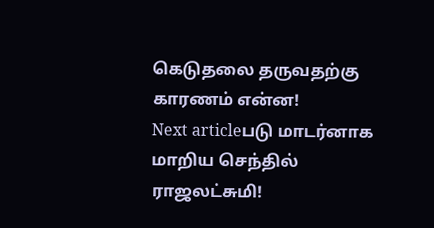கெடுதலை தருவதற்கு காரணம் என்ன!
Next articleபடு மாடர்னாக மாறிய செந்தில் ராஜலட்சுமி!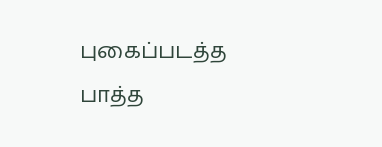புகைப்படத்த பாத்த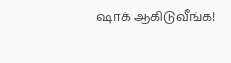ஷாக் ஆகிடுவீங்க!